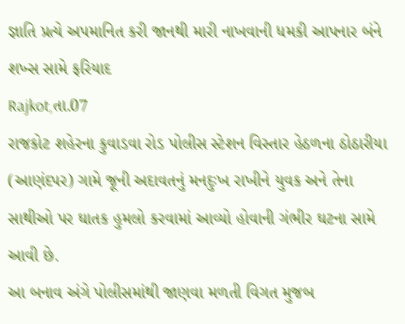જ્ઞાતિ પ્રત્યે અપમાનિત કરી જાનથી મારી નાખવાની ધમકી આપનાર બંને શખ્સ સામે ફરિયાદ
Rajkot,તા.07
રાજકોટ શહેરના કુવાડવા રોડ પોલીસ સ્ટેશન વિસ્તાર હેઠળના ઠોઠારીયા (આણંદપર) ગામે જૂની અદાવતનું મનદુઃખ રાખીને યુવક અને તેના સાથીઓ પર ઘાતક હુમલો કરવામાં આવ્યો હોવાની ગંભીર ઘટના સામે આવી છે.
આ બનાવ અંગે પોલીસમાંથી જાણવા મળતી વિગત મુજબ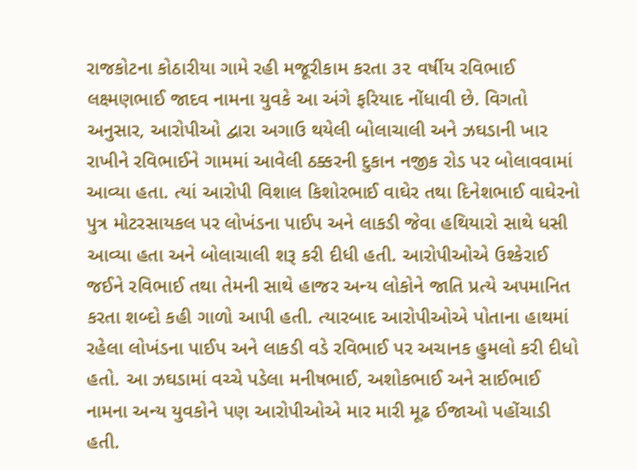રાજકોટના કોઠારીયા ગામે રહી મજૂરીકામ કરતા ૩૨ વર્ષીય રવિભાઈ લક્ષ્મણભાઈ જાદવ નામના યુવકે આ અંગે ફરિયાદ નોંધાવી છે. વિગતો અનુસાર, આરોપીઓ દ્વારા અગાઉ થયેલી બોલાચાલી અને ઝઘડાની ખાર રાખીને રવિભાઈને ગામમાં આવેલી ઠક્કરની દુકાન નજીક રોડ પર બોલાવવામાં આવ્યા હતા. ત્યાં આરોપી વિશાલ કિશોરભાઈ વાઘેર તથા દિનેશભાઈ વાઘેરનો પુત્ર મોટરસાયકલ પર લોખંડના પાઈપ અને લાકડી જેવા હથિયારો સાથે ધસી આવ્યા હતા અને બોલાચાલી શરૂ કરી દીધી હતી. આરોપીઓએ ઉશ્કેરાઈ જઈને રવિભાઈ તથા તેમની સાથે હાજર અન્ય લોકોને જાતિ પ્રત્યે અપમાનિત કરતા શબ્દો કહી ગાળો આપી હતી. ત્યારબાદ આરોપીઓએ પોતાના હાથમાં રહેલા લોખંડના પાઈપ અને લાકડી વડે રવિભાઈ પર અચાનક હુમલો કરી દીધો હતો. આ ઝઘડામાં વચ્ચે પડેલા મનીષભાઈ, અશોકભાઈ અને સાઈભાઈ નામના અન્ય યુવકોને પણ આરોપીઓએ માર મારી મૂઢ ઈજાઓ પહોંચાડી હતી.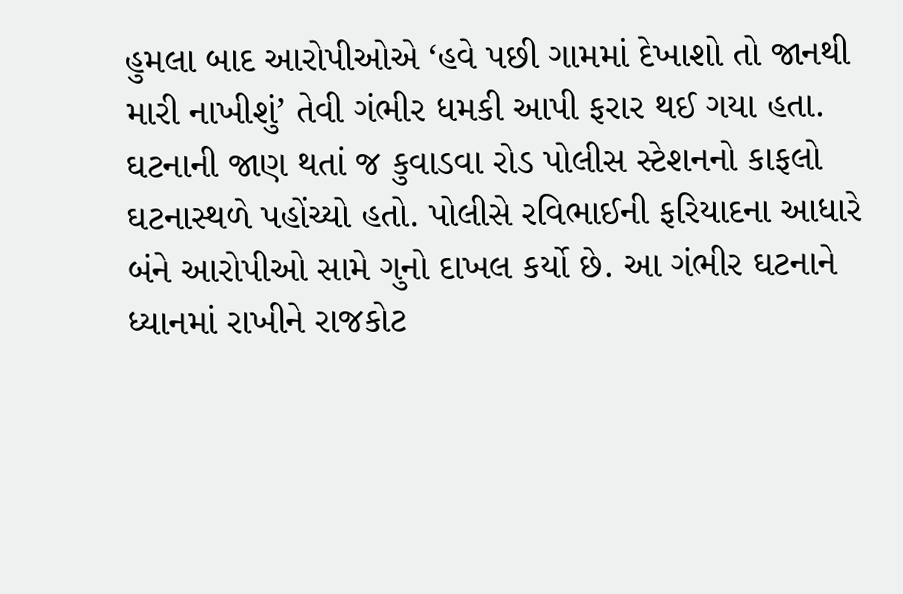હુમલા બાદ આરોપીઓએ ‘હવે પછી ગામમાં દેખાશો તો જાનથી મારી નાખીશું’ તેવી ગંભીર ધમકી આપી ફરાર થઈ ગયા હતા. ઘટનાની જાણ થતાં જ કુવાડવા રોડ પોલીસ સ્ટેશનનો કાફલો ઘટનાસ્થળે પહોંચ્યો હતો. પોલીસે રવિભાઈની ફરિયાદના આધારે બંને આરોપીઓ સામે ગુનો દાખલ કર્યો છે. આ ગંભીર ઘટનાને ધ્યાનમાં રાખીને રાજકોટ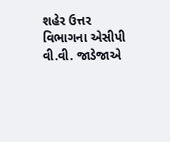શહેર ઉત્તર વિભાગના એસીપી વી.વી. જાડેજાએ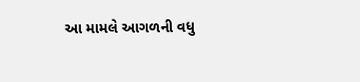આ મામલે આગળની વધુ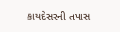કાયદેસરની તપાસ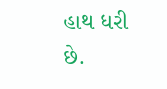હાથ ધરી છે.